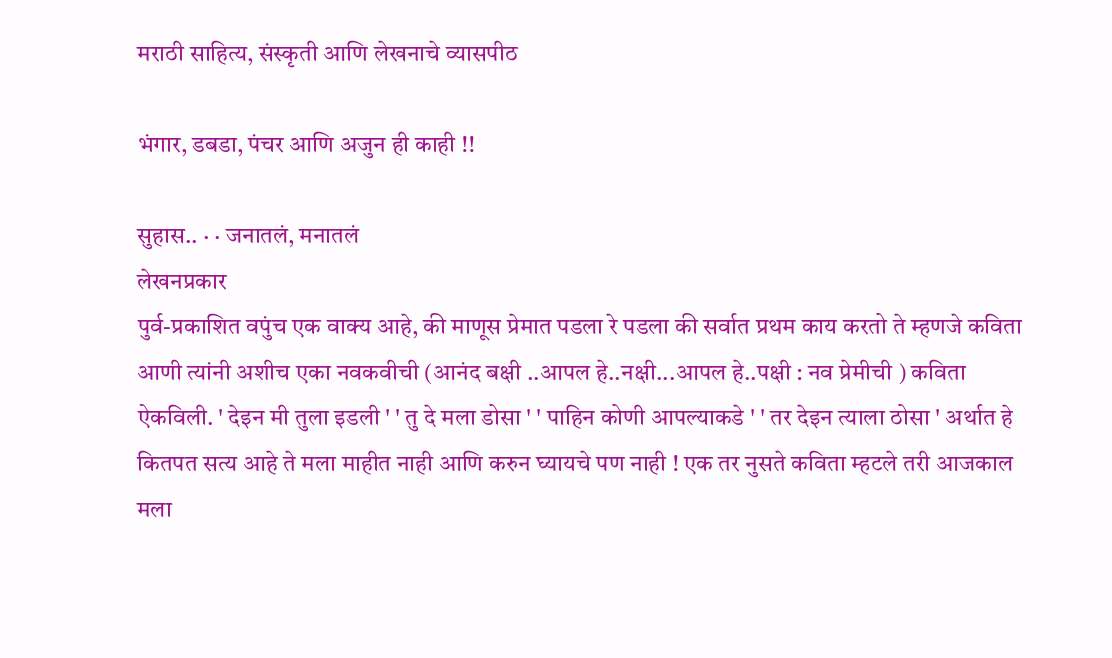मराठी साहित्य, संस्कृती आणि लेखनाचे व्यासपीठ

भंगार, डबडा, पंचर आणि अजुन ही काही !!

सुहास.. · · जनातलं, मनातलं
लेखनप्रकार
पुर्व-प्रकाशित वपुंच एक वाक्य आहे, की माणूस प्रेमात पडला रे पडला की सर्वात प्रथम काय करतो ते म्हणजे कविता आणी त्यांनी अशीच एका नवकवीची (आनंद बक्षी ..आपल हे..नक्षी...आपल हे..पक्षी : नव प्रेमीची ) कविता ऐकविली. ' देइन मी तुला इडली ' ' तु दे मला डोसा ' ' पाहिन कोणी आपल्याकडे ' ' तर देइन त्याला ठोसा ' अर्थात हे कितपत सत्य आहे ते मला माहीत नाही आणि करुन घ्यायचे पण नाही ! एक तर नुसते कविता म्हटले तरी आजकाल मला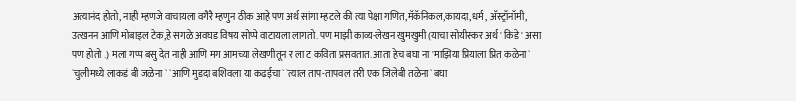अत्यानंद होतो, नाही म्हणजे वाचायला वगैरै म्हणुन ठीक आहे पण अर्थ सांगा म्हटले की त्या पेक्षा गणित,मॅकॅनिकल,कायदा,धर्म , अ‍ॅस्ट्रॉनॉमी, उत्खनन आणि मोबाइल टेक,हे सगळे अवघड विषय सोप्पे वाटायला लागतो. पण माझी काव्य-लेखन खुमखुमी (याचा सोयीस्कर अर्थ ' किडे ' असा पण होतो .) मला गप्प बसु देत नाही आणि मग आमच्या लेखणीतून र ला ट कविता प्रसवतात. आता हेच बघा ना 'माझिया प्रियाला प्रित कळेना` `चुलीमध्ये लाकडं बी जळेना ` `आणि मुडदा बशिवला या कढईचा` `त्याल ताप-तापवल तरी एक जिलेबी तळेना` बघा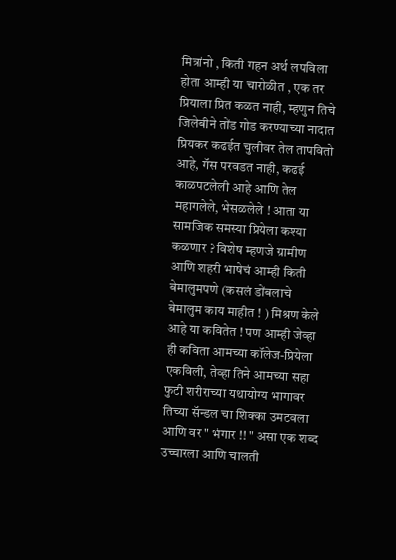मित्रांनो , किती गहन अर्थ लपविला होता आम्ही या चारोळीत , एक तर प्रियाला प्रित कळत नाही, म्हणुन तिचे जिलेबीने तोंड गोड करण्याच्या नादात प्रियकर कढईत चुलीवर तेल तापवितो आहे, गॅस परवडत नाही, कढई काळपटलेली आहे आणि तेल महागलेले, भेसळलेले ! आता या सामजिक समस्या प्रियेला कश्या कळणार ? विशेष म्हणजे ग्रामीण आणि शहरी भाषेचं आम्ही किती बेमालुमपणे (कसलं डोंबलाचे बेमालुम काय माहीत ! ) मिश्रण केले आहे या कवितेत ! पण आम्ही जेव्हा ही कविता आमच्या कॉलेज-प्रियेला एकविली, तेव्हा तिने आमच्या सहा फुटी शरीराच्या यथायोग्य भागावर तिच्या सॅन्डल चा शिक्का उमटवला आणि वर " भंगार !! " असा एक शब्द उच्चारला आणि चालती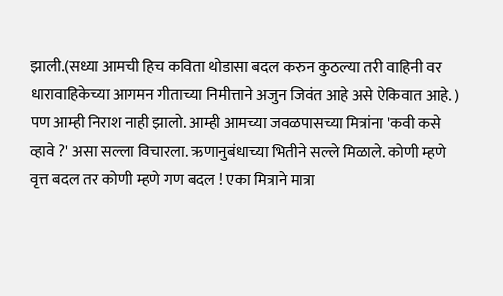झाली.(सध्या आमची हिच कविता थोडासा बदल करुन कुठल्या तरी वाहिनी वर धारावाहिकेच्या आगमन गीताच्या निमीत्ताने अजुन जिवंत आहे असे ऐकिवात आहे. ) पण आम्ही निराश नाही झालो. आम्ही आमच्या जवळपासच्या मित्रांना 'कवी कसे व्हावे ?' असा सल्ला विचारला. ऋणानुबंधाच्या भितीने सल्ले मिळाले. कोणी म्हणे वृत्त बदल तर कोणी म्हणे गण बदल ! एका मित्राने मात्रा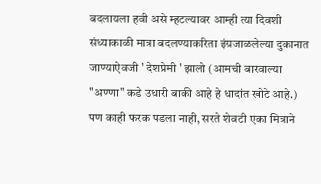बदलायला हवी असे म्हटल्यावर आम्ही त्या दिवशी संध्याकाळी मात्रा बदलण्याकरिता इंग्रजाळलेल्या दुकानात जाण्याऐवजी ' देशप्रेमी ' झालो (आमची बारवाल्या "अण्णा" कडे उधारी बाकी आहे हे धादांत खोटे आहे.) पण काही फरक पडला नाही, सरते शेवटी एका मित्राने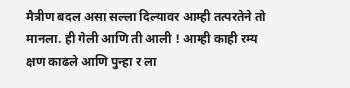मैत्रीण बदल असा सल्ला दिल्यावर आम्ही तत्परतेने तो मानला. ही गेली आणि ती आली ! आम्ही काही रम्य क्षण काढले आणि पुन्हा र ला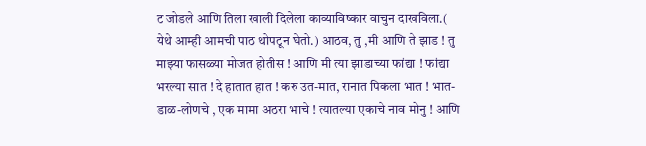ट जोडले आणि तिला खाली दिलेला काव्याविष्कार वाचुन दाखविला.( येथे आम्ही आमची पाठ थोपटून घेतो.) आठव, तु ,मी आणि ते झाड ! तु माझ्या फासळ्या मोजत होतीस ! आणि मी त्या झाडाच्या फांद्या ! फांद्या भरल्या सात ! दे हातात हात ! करु उत-मात, रानात पिकला भात ! भात-डाळ-लोणचे , एक मामा अठरा भाचे ! त्यातल्या एकाचे नाव मोनु ! आणि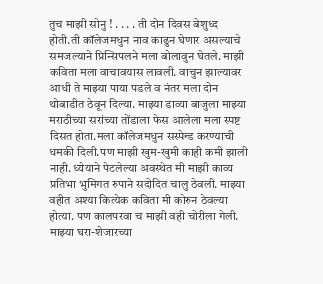तुच माझी सोनु ! . . . . ती दोन दिवस बेशुध्द होती.ती कॉलेजमधुन नाव काढुन घेणार असल्याचे समजल्याने प्रिन्सिपलने मला बोलावुन घेतले. माझी कविता मला वाचावयास लावली. वाचुन झाल्यावर आधी ते माझ्या पाया पडले व नंतर मला दोन थोबाडीत ठेवून दिल्या. माझ्या डाव्या बाजुला माझ्या मराठीच्या सरांच्या तोंडाला फेस आलेला मला स्पष्ट दिसत होता.मला कॉलेजमधुन सस्पेन्ड करण्याची धमकी दिली.पण माझी खुम-खुमी काही कमी झाली नाही. ध्येयाने पेटलेल्या अवस्थेत मी माझी काव्य प्रतिभा भुमिगत रुपाने सदोदित चालु ठेवली. माझ्या वहीत अश्या कित्येक कविता मी कोरुन ठेवल्या होत्या. पण कालपरवा च माझी वही चोरीला गेली. माझ्या घरा-शेजारच्या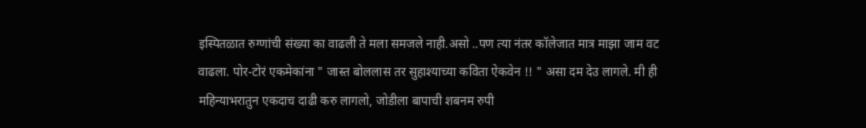इस्पितळात रुग्णांची संख्या का वाढली ते मला समजले नाही.असो ..पण त्या नंतर कॉलेजात मात्र माझा जाम वट वाढला. पोर-टोरं एकमेकांना " जास्त बोललास तर सुहाश्याच्या कविता ऐकवेन !! " असा दम देउ लागले. मी ही महिन्याभरातुन एकदाच दाढी करु लागलो, जोडीला बापाची शबनम रुपी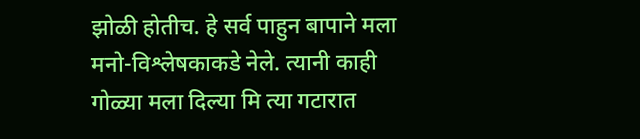झोळी होतीच. हे सर्व पाहुन बापाने मला मनो-विश्लेषकाकडे नेले. त्यानी काही गोळ्या मला दिल्या मि त्या गटारात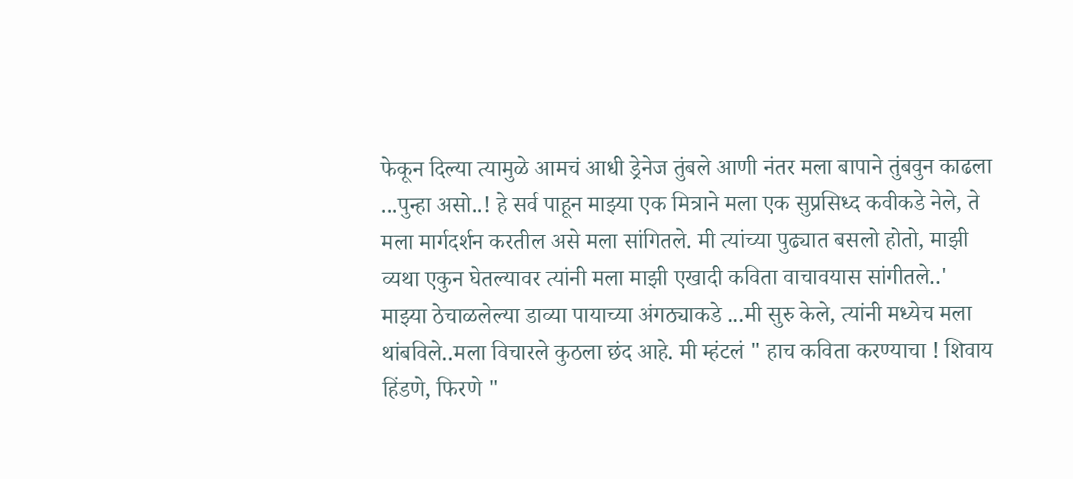फेकून दिल्या त्यामुळे आमचं आधी ड्रेनेज तुंबले आणी नंतर मला बापाने तुंबवुन काढला ...पुन्हा असो..! हे सर्व पाहून माझ्या एक मित्राने मला एक सुप्रसिध्द कवीकडे नेले, ते मला मार्गदर्शन करतील असे मला सांगितले. मी त्यांच्या पुढ्यात बसलो होतो, माझी व्यथा एकुन घेतल्यावर त्यांनी मला माझी एखादी कविता वाचावयास सांगीतले..' माझ्या ठेचाळलेल्या डाव्या पायाच्या अंगठ्याकडे ...मी सुरु केले, त्यांनी मध्येच मला थांबविले..मला विचारले कुठला छंद आहे. मी म्हंटलं " हाच कविता करण्याचा ! शिवाय हिंडणे, फिरणे "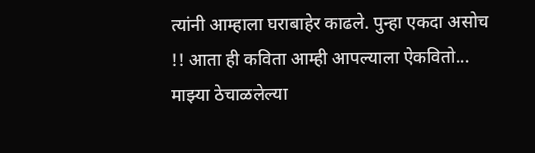त्यांनी आम्हाला घराबाहेर काढले. पुन्हा एकदा असोच !! आता ही कविता आम्ही आपल्याला ऐकवितो... माझ्या ठेचाळलेल्या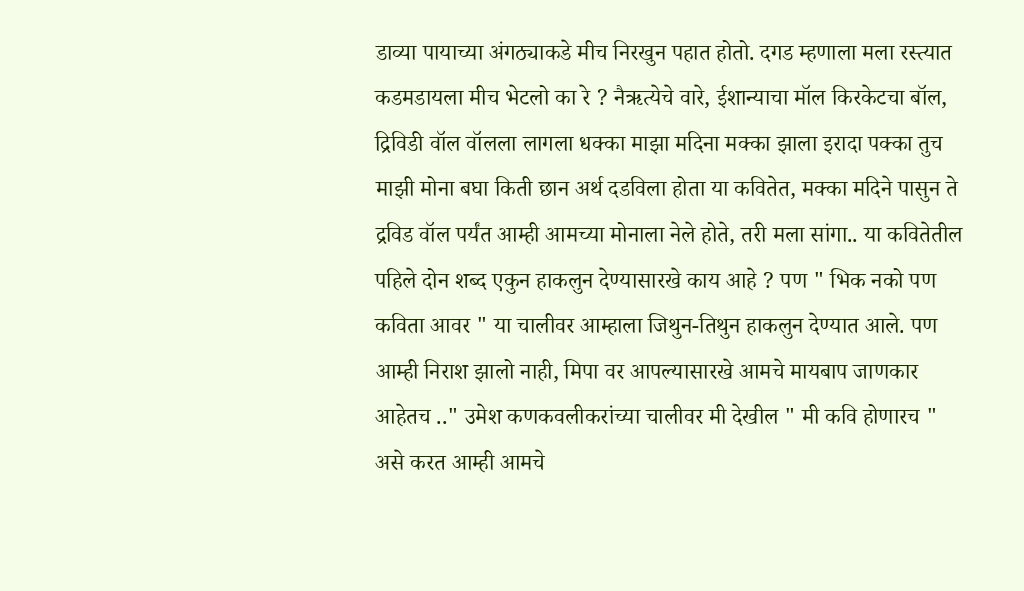डाव्या पायाच्या अंगठ्याकडे मीच निरखुन पहात होतो. दगड म्हणाला मला रस्त्यात कडमडायला मीच भेटलो का रे ? नैऋत्येचे वारे, ईशान्याचा मॉल किरकेटचा बॉल, द्रिविडी वॉल वॉलला लागला धक्का माझा मदिना मक्का झाला इरादा पक्का तुच माझी मोना बघा किती छान अर्थ दडविला होता या कवितेत, मक्का मदिने पासुन ते द्रविड वॉल पर्यंत आम्ही आमच्या मोनाला नेले होते, तरी मला सांगा.. या कवितेतील पहिले दोन शब्द एकुन हाकलुन देण्यासारखे काय आहे ? पण " भिक नको पण कविता आवर " या चालीवर आम्हाला जिथुन-तिथुन हाकलुन देण्यात आले. पण आम्ही निराश झालो नाही, मिपा वर आपल्यासारखे आमचे मायबाप जाणकार आहेतच .." उमेश कणकवलीकरांच्या चालीवर मी देखील " मी कवि होणारच " असे करत आम्ही आमचे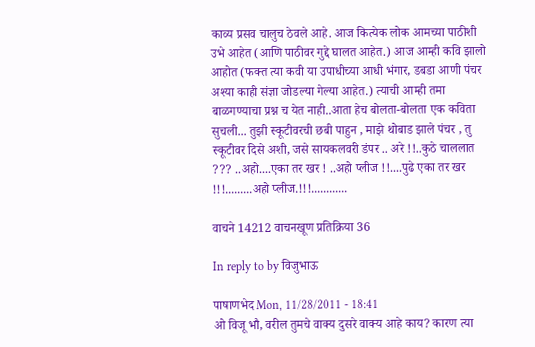काव्य प्रसव चालुच ठेवले आहे. आज कित्येक लोक आमच्या पाठीशी उभे आहेत (आणि पाठीवर गुद्दे घालत आहेत.) आज आम्ही कवि झालो आहोत (फक्त त्या कवी या उपाधीच्या आधी भंगार, डबडा आणी पंचर अश्या काही संज्ञा जोडल्या गेल्या आहेत.) त्याची आम्ही तमा बाळगण्याचा प्रश्न च येत नाही..आता हेच बोलता-बोलता एक कविता सुचली... तुझी स्कूटीवरची छबी पाहुन , माझे थोबाड झाले पंचर , तु स्कूटीवर दिसे अशी, जसे सायकलवरी डंपर .. अरे !!..कुठे चाललात ??? ..अहो....एका तर खर ! ..अहो प्लीज !!....पुढे एका तर खर !!!.........अहो प्लीज.!!!............

वाचने 14212 वाचनखूण प्रतिक्रिया 36

In reply to by विजुभाऊ

पाषाणभेद Mon, 11/28/2011 - 18:41
ओ विजू भौ, वरील तुमचे वाक्य दुसरे वाक्य आहे काय? कारण त्या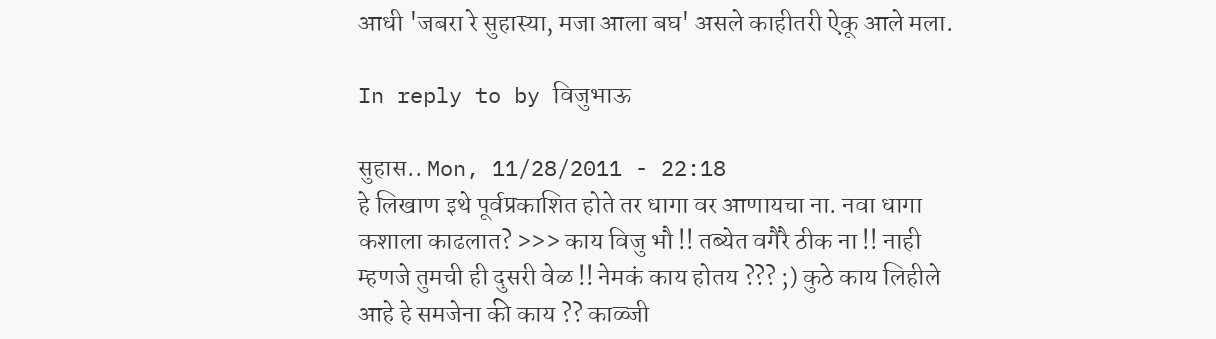आधी 'जबरा रे सुहास्या, मजा आला बघ' असले काहीतरी ऐकू आले मला.

In reply to by विजुभाऊ

सुहास.. Mon, 11/28/2011 - 22:18
हे लिखाण इथे पूर्वप्रकाशित होते तर धागा वर आणायचा ना. नवा धागा कशाला काढलात? >>> काय विजु भौ !! तब्येत वगैरै ठीक ना !! नाही म्हणजे तुमची ही दुसरी वेळ !! नेमकं काय होतय ??? ;) कुठे काय लिहीले आहे हे समजेना की काय ?? काळ्जी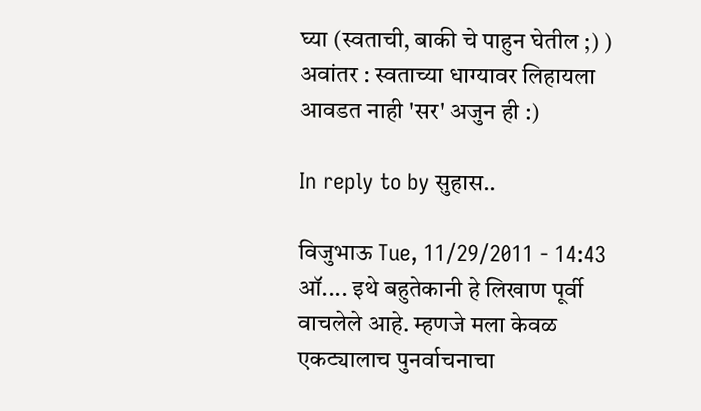घ्या (स्वताची, बाकी चे पाहुन घेतील ;) ) अवांतर : स्वताच्या धाग्यावर लिहायला आवडत नाही 'सर' अजुन ही :)

In reply to by सुहास..

विजुभाऊ Tue, 11/29/2011 - 14:43
ऑ.... इथे बहुतेकानी हे लिखाण पूर्वी वाचलेले आहे. म्हणजे मला केवळ एकट्यालाच पुनर्वाचनाचा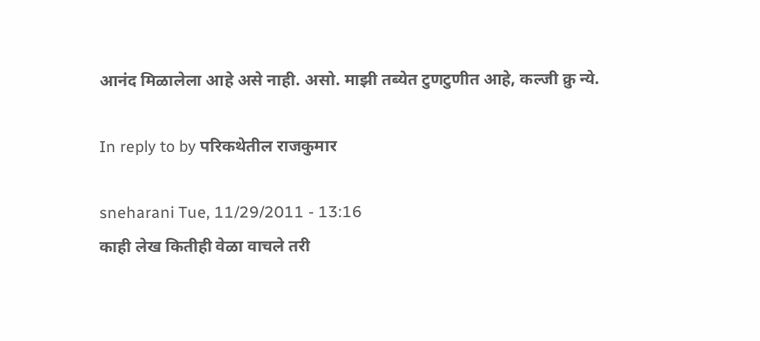आनंद मिळालेला आहे असे नाही. असो. माझी तब्येत टुणटुणीत आहे, कल्जी क्रु न्ये.

In reply to by परिकथेतील राजकुमार

sneharani Tue, 11/29/2011 - 13:16
काही लेख कितीही वेळा वाचले तरी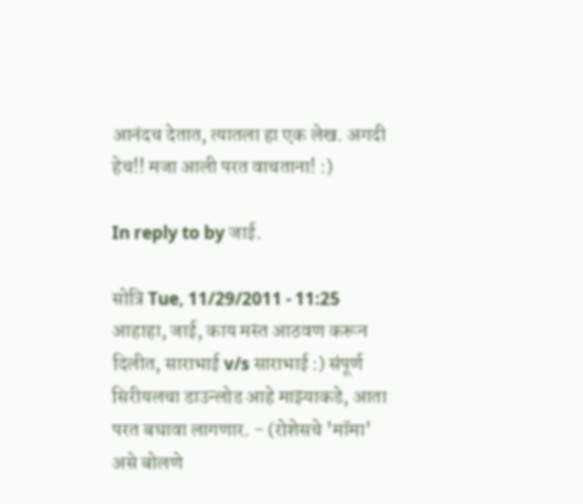आनंदच देतात, त्यातला हा एक लेख. अगदी हेच!! मजा आली परत वाचताना! :)

In reply to by जाई.

सोत्रि Tue, 11/29/2011 - 11:25
आहाहा, जाई, काय मस्त आठवण करून दिलीत, साराभाई v/s साराभाई :) संपूर्ण सिरीयलचा डाउन्लोड आहे माझ्याकडे, आता परत बघावा लागणार. - (रोशेसचे 'मॉमा' असे बोलणे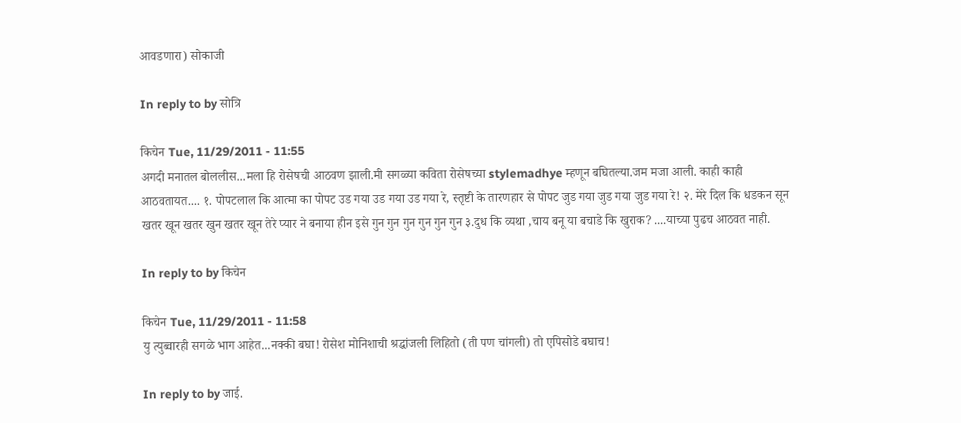आवडणारा) सोकाजी

In reply to by सोत्रि

किचेन Tue, 11/29/2011 - 11:55
अगदी मनातल बोललीस...मला हि रोसेषची आठवण झाली.मी सगळ्या कविता रोसेषच्या stylemadhye म्हणून बघितल्या.जम मजा आली. काही काही आठवतायत.... १. पोपटलाल कि आत्मा का पोपट उड गया उड गया उड गया रे, स्तृष्टी के तारणहार से पोपट जुड गया जुड गया जुड गया रे! २. मेरे दिल कि धडकन सून खतर खून खतर खुन खतर खून तेरे प्यार ने बनाया हीन इसे गुन गुन गुन गुन गुन गुन ३.दुध कि व्यथा ,चाय बनू या बचाडे कि खुराक? ....याच्या पुढच आठवत नाही.

In reply to by किचेन

किचेन Tue, 11/29/2011 - 11:58
यु त्युब्वारही सगळे भाग आहेत...नक्की बघा! रोसेश मोनिशाची श्रद्धांजली लिहितो (ती पण चांगली) तो एपिसोडे बघाच!

In reply to by जाई.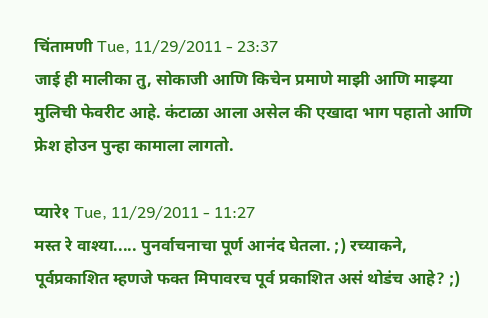चिंतामणी Tue, 11/29/2011 - 23:37
जाई ही मालीका तु, सोकाजी आणि किचेन प्रमाणे माझी आणि माझ्या मुलिची फेवरीट आहे. कंटाळा आला असेल की एखादा भाग पहातो आणि फ्रेश होउन पुन्हा कामाला लागतो.

प्यारे१ Tue, 11/29/2011 - 11:27
मस्त रे वाश्या..... पुनर्वाचनाचा पूर्ण आनंद घेतला. ;) रच्याकने, पूर्वप्रकाशित म्हणजे फक्त मिपावरच पूर्व प्रकाशित असं थोडंच आहे? ;)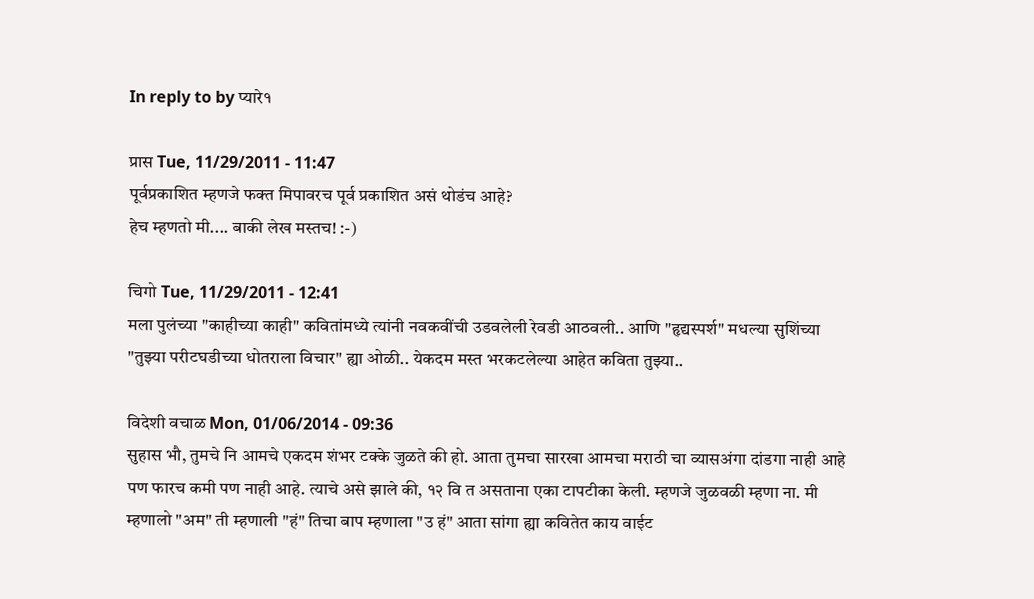In reply to by प्यारे१

प्रास Tue, 11/29/2011 - 11:47
पूर्वप्रकाशित म्हणजे फक्त मिपावरच पूर्व प्रकाशित असं थोडंच आहे?
हेच म्हणतो मी.... बाकी लेख मस्तच! :-)

चिगो Tue, 11/29/2011 - 12:41
मला पुलंच्या "काहीच्या काही" कवितांमध्ये त्यांनी नवकवींची उडवलेली रेवडी आठवली.. आणि "हृद्यस्पर्श" मधल्या सुशिंच्या "तुझ्या परीटघडीच्या धोतराला विचार" ह्या ओळी.. येकदम मस्त भरकटलेल्या आहेत कविता तुझ्या..

विदेशी वचाळ Mon, 01/06/2014 - 09:36
सुहास भौ, तुमचे नि आमचे एकदम शंभर टक्के जुळते की हो. आता तुमचा सारखा आमचा मराठी चा व्यासअंगा दांडगा नाही आहे पण फारच कमी पण नाही आहे. त्याचे असे झाले की, १२ वि त असताना एका टापटीका केली. म्हणजे जुळवळी म्हणा ना. मी म्हणालो "अम" ती म्हणाली "हं" तिचा बाप म्हणाला "उ हं" आता सांगा ह्या कवितेत काय वाईट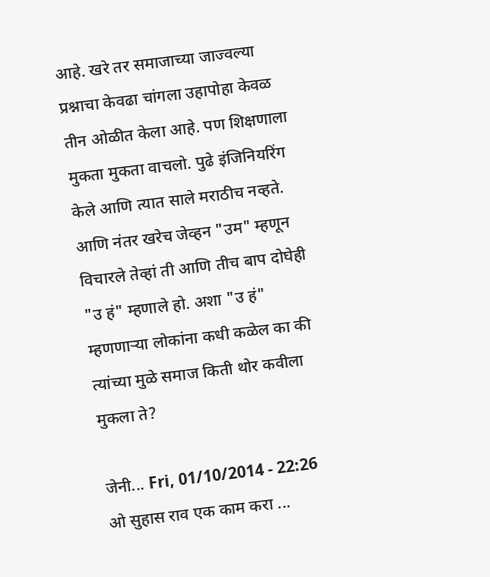आहे. खरे तर समाजाच्या जाज्वल्या प्रश्नाचा केवढा चांगला उहापोहा केवळ तीन ओळीत केला आहे. पण शिक्षणाला मुकता मुकता वाचलो. पुढे इंजिनियरिंग केले आणि त्यात साले मराठीच नव्हते. आणि नंतर खरेच जेव्हन "उम" म्हणून विचारले तेव्हां ती आणि तीच बाप दोघेही "उ हं" म्हणाले हो. अशा "उ हं" म्हणणार्‍या लोकांना कधी कळेल का की त्यांच्या मुळे समाज किती थोर कवीला मुकला ते?

जेनी... Fri, 01/10/2014 - 22:26
ओ सुहास राव एक काम करा ...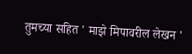तुमच्या सहित ' माझे मिपावरील लेखन '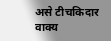असे टीचकिदार वाक्य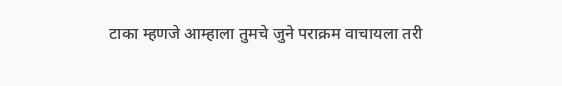टाका म्हणजे आम्हाला तुमचे जुने पराक्रम वाचायला तरी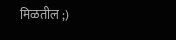मिळतील ;)